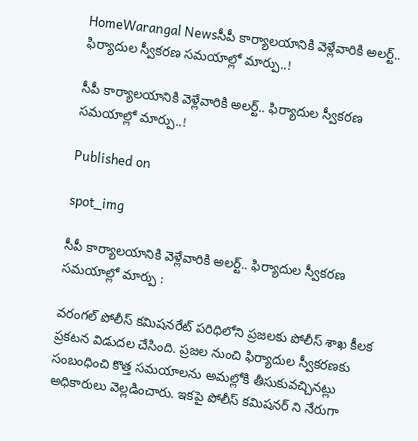HomeWarangal Newsసీపీ కార్యాలయానికి వెళ్లేవారికి అలర్ట్.. ఫిర్యాదుల స్వీకరణ సమయాల్లో మార్పు..!

సీపీ కార్యాలయానికి వెళ్లేవారికి అలర్ట్.. ఫిర్యాదుల స్వీకరణ సమయాల్లో మార్పు..!

Published on

spot_img

సీపీ కార్యాలయానికి వెళ్లేవారికి అలర్ట్.. ఫిర్యాదుల స్వీకరణ సమయాల్లో మార్పు :

వరంగల్ పోలీస్ కమిషనరేట్ పరిధిలోని ప్రజలకు పోలీస్ శాఖ కీలక ప్రకటన విడుదల చేసింది. ప్రజల నుంచి ఫిర్యాదుల స్వీకరణకు సంబంధించి కొత్త సమయాలను అమల్లోకి తీసుకువచ్చినట్లు అధికారులు వెల్లడించారు. ఇకపై పోలీస్ కమిషనర్ ని నేరుగా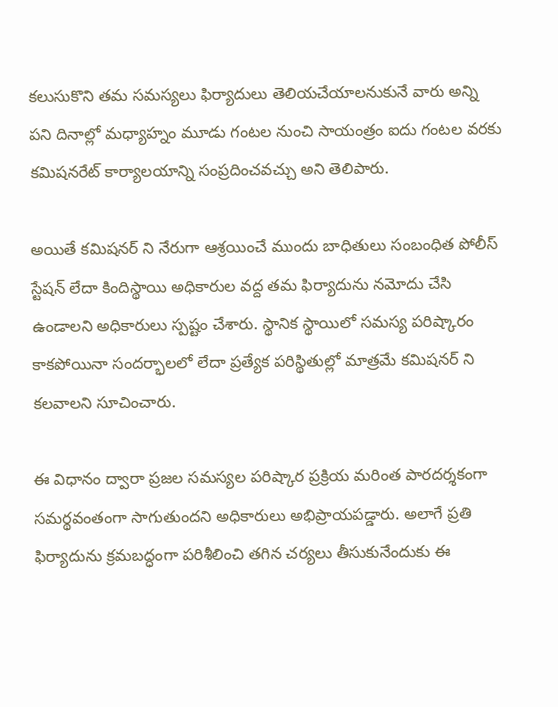కలుసుకొని తమ సమస్యలు ఫిర్యాదులు తెలియచేయాలనుకునే వారు అన్ని పని దినాల్లో మధ్యాహ్నం మూడు గంటల నుంచి సాయంత్రం ఐదు గంటల వరకు కమిషనరేట్ కార్యాలయాన్ని సంప్రదించవచ్చు అని తెలిపారు.

అయితే కమిషనర్ ని నేరుగా ఆశ్రయించే ముందు బాధితులు సంబంధిత పోలీస్ స్టేషన్ లేదా కిందిస్థాయి అధికారుల వద్ద తమ ఫిర్యాదును నమోదు చేసి ఉండాలని అధికారులు స్పష్టం చేశారు. స్థానిక స్థాయిలో సమస్య పరిష్కారం కాకపోయినా సందర్భాలలో లేదా ప్రత్యేక పరిస్థితుల్లో మాత్రమే కమిషనర్ ని కలవాలని సూచించారు.

ఈ విధానం ద్వారా ప్రజల సమస్యల పరిష్కార ప్రక్రియ మరింత పారదర్శకంగా సమర్థవంతంగా సాగుతుందని అధికారులు అభిప్రాయపడ్డారు. అలాగే ప్రతి ఫిర్యాదును క్రమబద్ధంగా పరిశీలించి తగిన చర్యలు తీసుకునేందుకు ఈ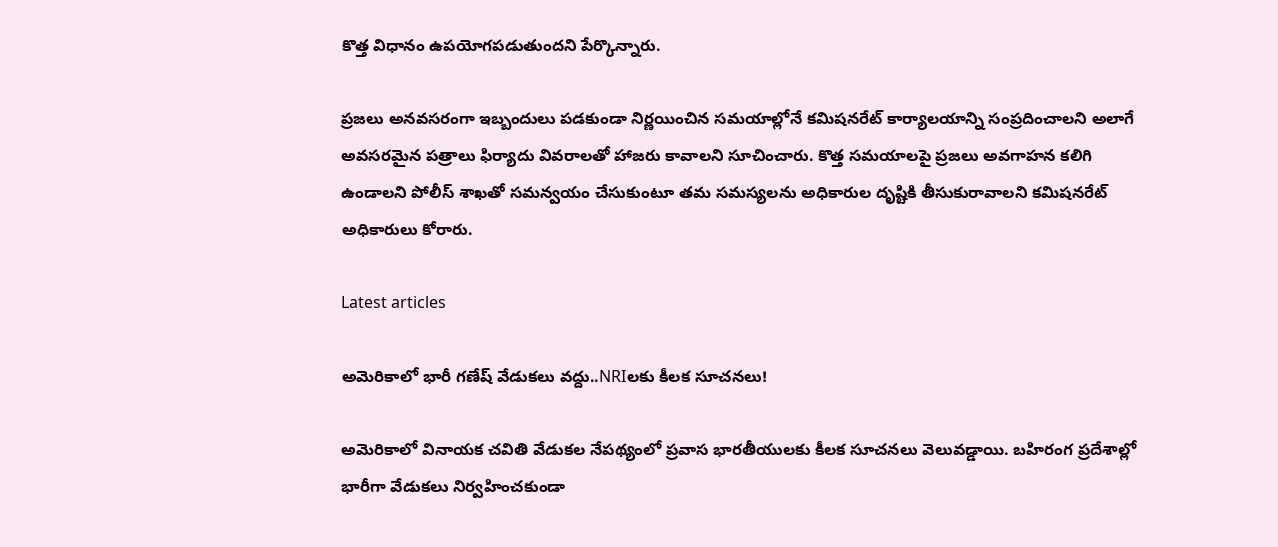కొత్త విధానం ఉపయోగపడుతుందని పేర్కొన్నారు.

ప్రజలు అనవసరంగా ఇబ్బందులు పడకుండా నిర్ణయించిన సమయాల్లోనే కమిషనరేట్ కార్యాలయాన్ని సంప్రదించాలని అలాగే అవసరమైన పత్రాలు ఫిర్యాదు వివరాలతో హాజరు కావాలని సూచించారు. కొత్త సమయాలపై ప్రజలు అవగాహన కలిగి ఉండాలని పోలీస్ శాఖతో సమన్వయం చేసుకుంటూ తమ సమస్యలను అధికారుల దృష్టికి తీసుకురావాలని కమిషనరేట్ అధికారులు కోరారు.

Latest articles

అమెరికాలో భారీ గణేష్ వేడుకలు వద్దు..NRIలకు కీలక సూచనలు!

అమెరికాలో వినాయక చవితి వేడుకల నేపథ్యంలో ప్రవాస భారతీయులకు కీలక సూచనలు వెలువడ్డాయి. బహిరంగ ప్రదేశాల్లో భారీగా వేడుకలు నిర్వహించకుండా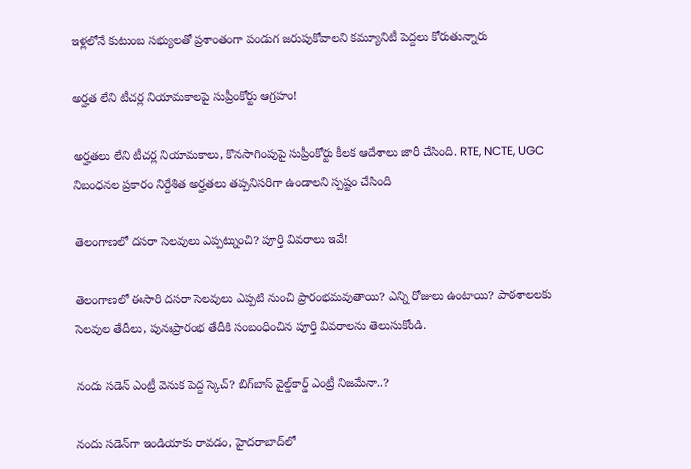ఇళ్లలోనే కుటుంబ సభ్యులతో ప్రశాంతంగా పండుగ జరుపుకోవాలని కమ్యూనిటీ పెద్దలు కోరుతున్నారు

అర్హత లేని టీచర్ల నియామకాలపై సుప్రీంకోర్టు ఆగ్రహం!

అర్హతలు లేని టీచర్ల నియామకాలు, కొనసాగింపుపై సుప్రీంకోర్టు కీలక ఆదేశాలు జారీ చేసింది. RTE, NCTE, UGC నిబంధనల ప్రకారం నిర్దేశిత అర్హతలు తప్పనిసరిగా ఉండాలని స్పష్టం చేసింది

తెలంగాణలో దసరా సెలవులు ఎప్పట్నుంచి? పూర్తి వివరాలు ఇవే!

తెలంగాణలో ఈసారి దసరా సెలవులు ఎప్పటి నుంచి ప్రారంభమవుతాయి? ఎన్ని రోజులు ఉంటాయి? పాఠశాలలకు సెలవుల తేదీలు, పునఃప్రారంభ తేదీకి సంబంధించిన పూర్తి వివరాలను తెలుసుకోండి.

నందు సడెన్ ఎంట్రీ వెనుక పెద్ద స్కెచ్? బిగ్‌బాస్ వైల్డ్‌కార్డ్‌ ఎంట్రీ నిజమేనా..?

నందు సడెన్‌గా ఇండియాకు రావడం, హైదరాబాద్‌లో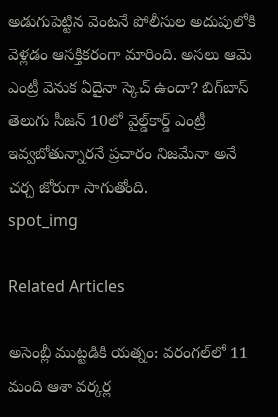అడుగుపెట్టిన వెంటనే పోలీసుల అదుపులోకి వెళ్లడం ఆసక్తికరంగా మారింది. అసలు ఆమె ఎంట్రీ వెనుక ఏదైనా స్కెచ్ ఉందా? బిగ్‌బాస్ తెలుగు సీజన్‌ 10లో వైల్డ్‌కార్డ్‌ ఎంట్రీ ఇవ్వబోతున్నారనే ప్రచారం నిజమేనా అనే చర్చ జోరుగా సాగుతోంది.
spot_img

Related Articles

అసెంబ్లీ ముట్టడికి యత్నం: వరంగల్‌లో 11 మంది ఆశా వర్కర్ల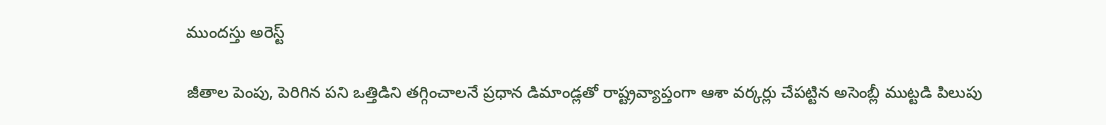ముందస్తు అరెస్ట్

జీతాల పెంపు, పెరిగిన పని ఒత్తిడిని తగ్గించాలనే ప్రధాన డిమాండ్లతో రాష్ట్రవ్యాప్తంగా ఆశా వర్కర్లు చేపట్టిన అసెంబ్లీ ముట్టడి పిలుపు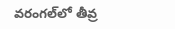వరంగల్‌లో తీవ్ర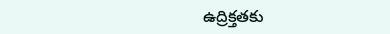ఉద్రిక్తతకు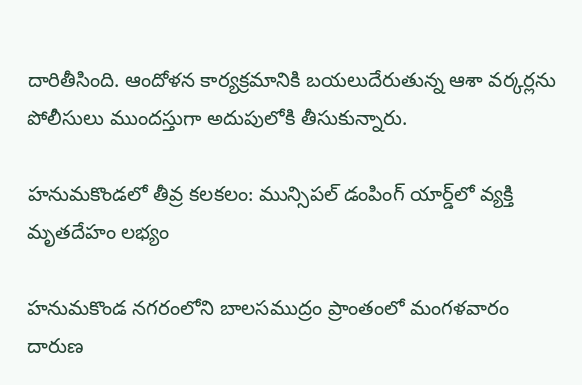దారితీసింది. ఆందోళన కార్యక్రమానికి బయలుదేరుతున్న ఆశా వర్కర్లను పోలీసులు ముందస్తుగా అదుపులోకి తీసుకున్నారు.

హనుమకొండలో తీవ్ర కలకలం: మున్సిపల్ డంపింగ్ యార్డ్‌లో వ్యక్తి మృతదేహం లభ్యం

హనుమకొండ నగరంలోని బాలసముద్రం ప్రాంతంలో మంగళవారం దారుణ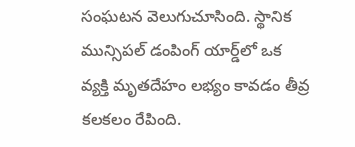సంఘటన వెలుగుచూసింది. స్థానిక మున్సిపల్ డంపింగ్ యార్డ్‌లో ఒక వ్యక్తి మృతదేహం లభ్యం కావడం తీవ్ర కలకలం రేపింది.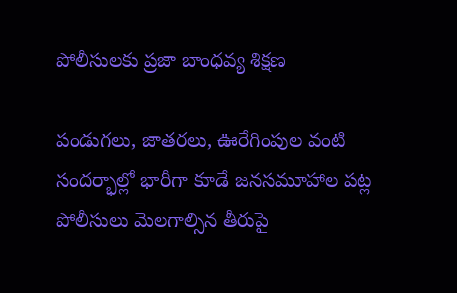పోలీసులకు ప్రజా బాంధవ్య శిక్షణ

పండుగలు, జాతరలు, ఊరేగింపుల వంటి సందర్భాల్లో భారీగా కూడే జనసమూహాల పట్ల పోలీసులు మెలగాల్సిన తీరుపై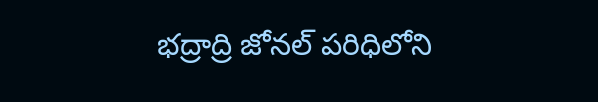భద్రాద్రి జోనల్ పరిధిలోని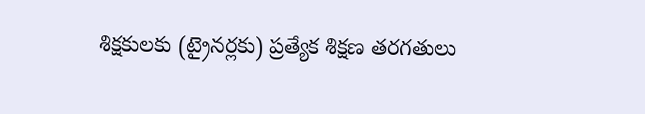శిక్షకులకు (ట్రైనర్లకు) ప్రత్యేక శిక్షణ తరగతులు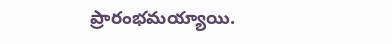ప్రారంభమయ్యాయి.